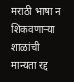मराठी भाषा न शिकवणाऱ्या शाळांची मान्यता रद्द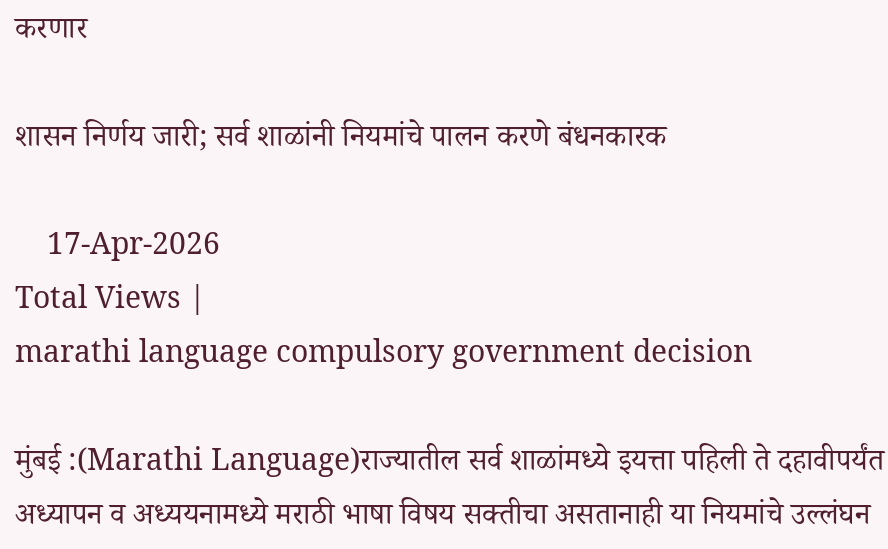करणार

शासन निर्णय जारी; सर्व शाळांनी नियमांचे पालन करणे बंधनकारक

    17-Apr-2026
Total Views |
marathi language compulsory government decision

मुंबई :(Marathi Language)राज्यातील सर्व शाळांमध्ये इयत्ता पहिली ते दहावीपर्यंत अध्यापन व अध्ययनामध्ये मराठी भाषा विषय सक्तीचा असतानाही या नियमांचे उल्लंघन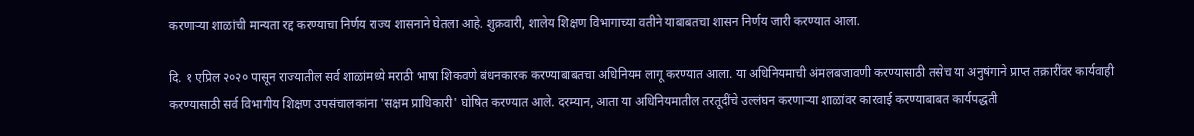करणाऱ्या शाळांची मान्यता रद्द करण्याचा निर्णय राज्य शासनाने घेतला आहे. शुक्रवारी, शालेय शिक्षण विभागाच्या वतीने याबाबतचा शासन निर्णय जारी करण्यात आला.

दि. १ एप्रिल २०२० पासून राज्यातील सर्व शाळांमध्ये मराठी भाषा शिकवणे बंधनकारक करण्याबाबतचा अधिनियम लागू करण्यात आला. या अधिनियमाची अंमलबजावणी करण्यासाठी तसेच या अनुषंगाने प्राप्त तक्रारींवर कार्यवाही करण्यासाठी सर्व विभागीय शिक्षण उपसंचालकांना 'सक्षम प्राधिकारी' घोषित करण्यात आले. दरम्यान, आता या अधिनियमातील तरतूदींचे उल्लंघन करणाऱ्या शाळांवर कारवाई करण्याबाबत कार्यपद्धती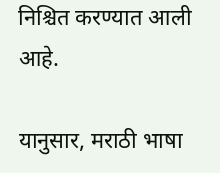निश्चित करण्यात आली आहे.

यानुसार, मराठी भाषा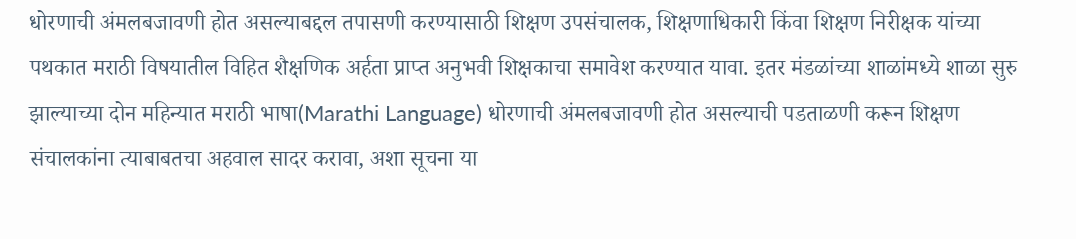धोरणाची अंमलबजावणी होत असल्याबद्दल तपासणी करण्यासाठी शिक्षण उपसंचालक, शिक्षणाधिकारी किंवा शिक्षण निरीक्षक यांच्या पथकात मराठी विषयातील विहित शैक्षणिक अर्हता प्राप्त अनुभवी शिक्षकाचा समावेश करण्यात यावा. इतर मंडळांच्या शाळांमध्ये शाळा सुरु झाल्याच्या दोन महिन्यात मराठी भाषा(Marathi Language) धोरणाची अंमलबजावणी होत असल्याची पडताळणी करून शिक्षण संचालकांना त्याबाबतचा अहवाल सादर करावा, अशा सूचना या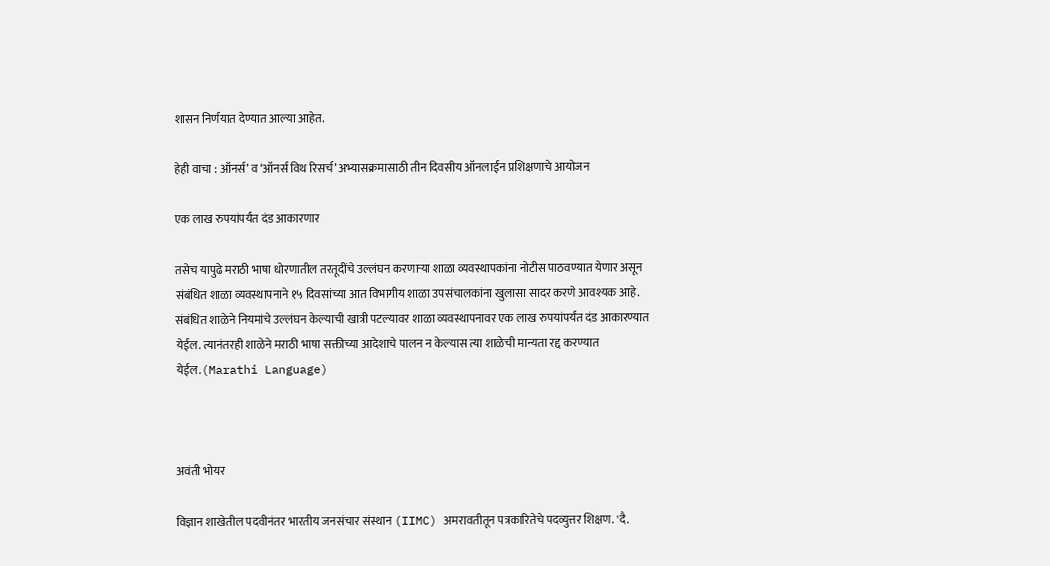शासन निर्णयात देण्यात आल्या आहेत.

हेही वाचा : ऑनर्स’ व ‘ऑनर्स विथ रिसर्च’ अभ्यासक्रमासाठी तीन दिवसीय ऑनलाईन प्रशिक्षणाचे आयोजन

एक लाख रुपयांपर्यंत दंड आकारणार

तसेच यापुढे मराठी भाषा धोरणातील तरतूदींचे उल्लंघन करणाऱ्या शाळा व्यवस्थापकांना नोटीस पाठवण्यात येणार असून संबंधित शाळा व्यवस्थापनाने १५ दिवसांच्या आत विभागीय शाळा उपसंचालकांना खुलासा सादर करणे आवश्यक आहे. संबंधित शाळेने नियमांचे उल्लंघन केल्याची खात्री पटल्यावर शाळा व्यवस्थापनावर एक लाख रुपयांपर्यंत दंड आकारण्यात येईल. त्यानंतरही शाळेने मराठी भाषा सक्तीच्या आदेशाचे पालन न केल्यास त्या शाळेची मान्यता रद्द करण्यात येईल.(Marathi Language)



अवंती भोयर

विज्ञान शाखेतील पदवीनंतर भारतीय जनसंचार संस्थान (IIMC) अमरावतीतून पत्रकारितेचे पदव्युत्तर शिक्षण. 'दै.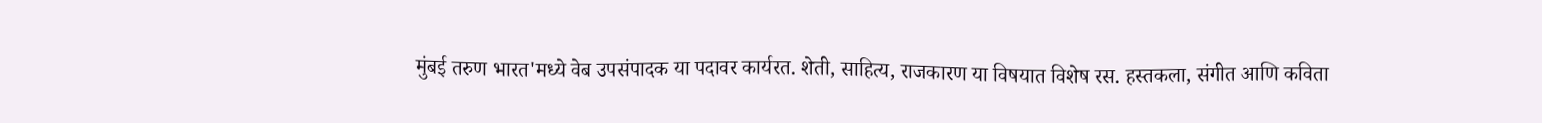मुंबई तरुण भारत'मध्ये वेब उपसंपादक या पदावर कार्यरत. शेती, साहित्य, राजकारण या विषयात विशेष रस. हस्तकला, संगीत आणि कविता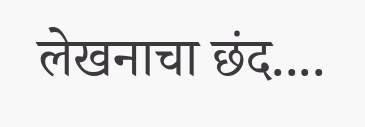लेखनाचा छंद....